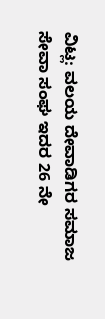ವಿಟ್ಲ: ವಲಯ ದೇವಾಡಿಗರ ಸಮಾಜ ಸೇವಾ ಸಂಘ ಇದರ 26 ನೇ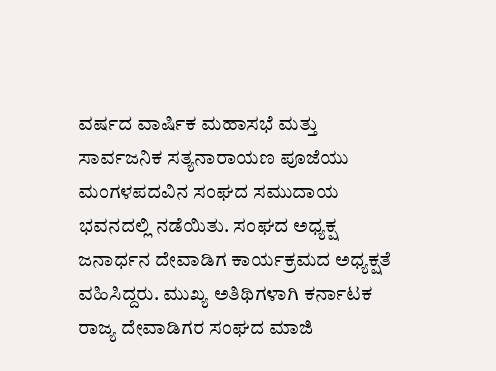ವರ್ಷದ ವಾರ್ಷಿಕ ಮಹಾಸಭೆ ಮತ್ತು ಸಾರ್ವಜನಿಕ ಸತ್ಯನಾರಾಯಣ ಪೂಜೆಯು ಮಂಗಳಪದವಿನ ಸಂಘದ ಸಮುದಾಯ ಭವನದಲ್ಲಿ ನಡೆಯಿತು. ಸಂಘದ ಅಧ್ಯಕ್ಷ ಜನಾರ್ಧನ ದೇವಾಡಿಗ ಕಾರ್ಯಕ್ರಮದ ಅಧ್ಯಕ್ಷತೆ ವಹಿಸಿದ್ದರು. ಮುಖ್ಯ ಅತಿಥಿಗಳಾಗಿ ಕರ್ನಾಟಕ ರಾಜ್ಯ ದೇವಾಡಿಗರ ಸಂಘದ ಮಾಜಿ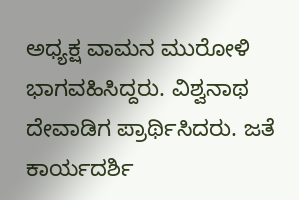ಅಧ್ಯಕ್ಷ ವಾಮನ ಮುರೋಳಿ ಭಾಗವಹಿಸಿದ್ದರು. ವಿಶ್ವನಾಥ ದೇವಾಡಿಗ ಪ್ರಾರ್ಥಿಸಿದರು. ಜತೆ ಕಾರ್ಯದರ್ಶಿ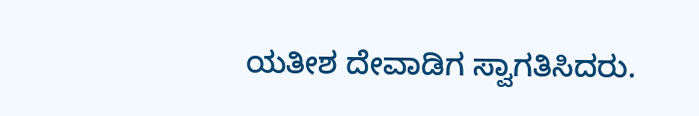ಯತೀಶ ದೇವಾಡಿಗ ಸ್ವಾಗತಿಸಿದರು.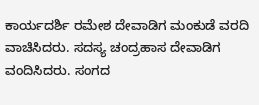ಕಾರ್ಯದರ್ಶಿ ರಮೇಶ ದೇವಾಡಿಗ ಮಂಕುಡೆ ವರದಿ ವಾಚಿಸಿದರು. ಸದಸ್ಯ ಚಂದ್ರಹಾಸ ದೇವಾಡಿಗ ವಂದಿಸಿದರು. ಸಂಗದ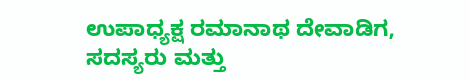ಉಪಾಧ್ಯಕ್ಷ ರಮಾನಾಥ ದೇವಾಡಿಗ, ಸದಸ್ಯರು ಮತ್ತು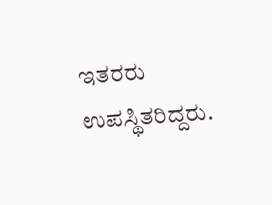ಇತರರು ಉಪಸ್ಥಿತರಿದ್ದರು.